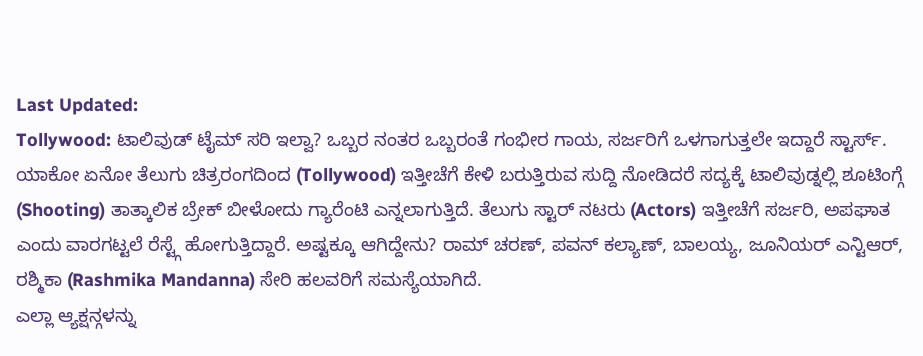Last Updated:
Tollywood: ಟಾಲಿವುಡ್ ಟೈಮ್ ಸರಿ ಇಲ್ವಾ? ಒಬ್ಬರ ನಂತರ ಒಬ್ಬರಂತೆ ಗಂಭೀರ ಗಾಯ, ಸರ್ಜರಿಗೆ ಒಳಗಾಗುತ್ತಲೇ ಇದ್ದಾರೆ ಸ್ಟಾರ್ಸ್.
ಯಾಕೋ ಏನೋ ತೆಲುಗು ಚಿತ್ರರಂಗದಿಂದ (Tollywood) ಇತ್ತೀಚೆಗೆ ಕೇಳಿ ಬರುತ್ತಿರುವ ಸುದ್ದಿ ನೋಡಿದರೆ ಸದ್ಯಕ್ಕೆ ಟಾಲಿವುಡ್ನಲ್ಲಿ ಶೂಟಿಂಗ್ಗೆ (Shooting) ತಾತ್ಕಾಲಿಕ ಬ್ರೇಕ್ ಬೀಳೋದು ಗ್ಯಾರೆಂಟಿ ಎನ್ನಲಾಗುತ್ತಿದೆ. ತೆಲುಗು ಸ್ಟಾರ್ ನಟರು (Actors) ಇತ್ತೀಚೆಗೆ ಸರ್ಜರಿ, ಅಪಘಾತ ಎಂದು ವಾರಗಟ್ಟಲೆ ರೆಸ್ಟ್ಗೆ ಹೋಗುತ್ತಿದ್ದಾರೆ. ಅಷ್ಟಕ್ಕೂ ಆಗಿದ್ದೇನು? ರಾಮ್ ಚರಣ್, ಪವನ್ ಕಲ್ಯಾಣ್, ಬಾಲಯ್ಯ, ಜೂನಿಯರ್ ಎನ್ಟಿಆರ್, ರಶ್ಮಿಕಾ (Rashmika Mandanna) ಸೇರಿ ಹಲವರಿಗೆ ಸಮಸ್ಯೆಯಾಗಿದೆ.
ಎಲ್ಲಾ ಆ್ಯಕ್ಷನ್ಗಳನ್ನು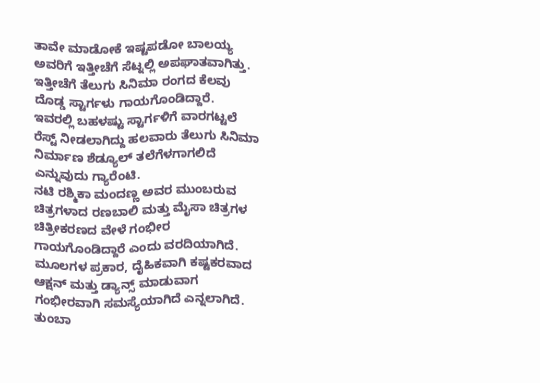ತಾವೇ ಮಾಡೋಕೆ ಇಷ್ಟಪಡೋ ಬಾಲಯ್ಯ ಅವರಿಗೆ ಇತ್ತೀಚೆಗೆ ಸೆಟ್ನಲ್ಲಿ ಅಪಘಾತವಾಗಿತ್ತು. ಇತ್ತೀಚೆಗೆ ತೆಲುಗು ಸಿನಿಮಾ ರಂಗದ ಕೆಲವು ದೊಡ್ಡ ಸ್ಟಾರ್ಗಳು ಗಾಯಗೊಂಡಿದ್ದಾರೆ.
ಇವರಲ್ಲಿ ಬಹಳಷ್ಟು ಸ್ಟಾರ್ಗಳಿಗೆ ವಾರಗಟ್ಟಲೆ ರೆಸ್ಟ್ ನೀಡಲಾಗಿದ್ದು ಹಲವಾರು ತೆಲುಗು ಸಿನಿಮಾ ನಿರ್ಮಾಣ ಶೆಡ್ಯೂಲ್ ತಲೆಗೆಳಗಾಗಲಿದೆ ಎನ್ನುವುದು ಗ್ಯಾರೆಂಟಿ.
ನಟಿ ರಶ್ಮಿಕಾ ಮಂದಣ್ಣ ಅವರ ಮುಂಬರುವ ಚಿತ್ರಗಳಾದ ರಣಬಾಲಿ ಮತ್ತು ಮೈಸಾ ಚಿತ್ರಗಳ ಚಿತ್ರೀಕರಣದ ವೇಳೆ ಗಂಭೀರ ಗಾಯಗೊಂಡಿದ್ದಾರೆ ಎಂದು ವರದಿಯಾಗಿದೆ. ಮೂಲಗಳ ಪ್ರಕಾರ, ದೈಹಿಕವಾಗಿ ಕಷ್ಟಕರವಾದ ಆಕ್ಷನ್ ಮತ್ತು ಡ್ಯಾನ್ಸ್ ಮಾಡುವಾಗ ಗಂಭೀರವಾಗಿ ಸಮಸ್ಯೆಯಾಗಿದೆ ಎನ್ನಲಾಗಿದೆ.
ತುಂಬಾ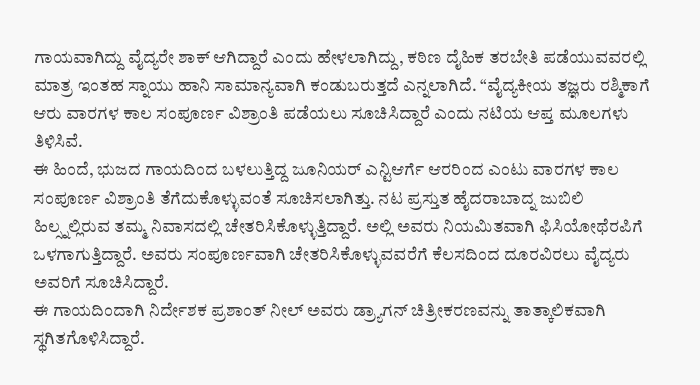ಗಾಯವಾಗಿದ್ದು ವೈದ್ಯರೇ ಶಾಕ್ ಆಗಿದ್ದಾರೆ ಎಂದು ಹೇಳಲಾಗಿದ್ದು, ಕಠಿಣ ದೈಹಿಕ ತರಬೇತಿ ಪಡೆಯುವವರಲ್ಲಿ ಮಾತ್ರ ಇಂತಹ ಸ್ನಾಯು ಹಾನಿ ಸಾಮಾನ್ಯವಾಗಿ ಕಂಡುಬರುತ್ತದೆ ಎನ್ನಲಾಗಿದೆ. “ವೈದ್ಯಕೀಯ ತಜ್ಞರು ರಶ್ಮಿಕಾಗೆ ಆರು ವಾರಗಳ ಕಾಲ ಸಂಪೂರ್ಣ ವಿಶ್ರಾಂತಿ ಪಡೆಯಲು ಸೂಚಿಸಿದ್ದಾರೆ ಎಂದು ನಟಿಯ ಆಪ್ತ ಮೂಲಗಳು ತಿಳಿಸಿವೆ.
ಈ ಹಿಂದೆ, ಭುಜದ ಗಾಯದಿಂದ ಬಳಲುತ್ತಿದ್ದ ಜೂನಿಯರ್ ಎನ್ಟಿಆರ್ಗೆ ಆರರಿಂದ ಎಂಟು ವಾರಗಳ ಕಾಲ ಸಂಪೂರ್ಣ ವಿಶ್ರಾಂತಿ ತೆಗೆದುಕೊಳ್ಳುವಂತೆ ಸೂಚಿಸಲಾಗಿತ್ತು. ನಟ ಪ್ರಸ್ತುತ ಹೈದರಾಬಾದ್ನ ಜುಬಿಲಿ ಹಿಲ್ಸ್ನಲ್ಲಿರುವ ತಮ್ಮ ನಿವಾಸದಲ್ಲಿ ಚೇತರಿಸಿಕೊಳ್ಳುತ್ತಿದ್ದಾರೆ. ಅಲ್ಲಿ ಅವರು ನಿಯಮಿತವಾಗಿ ಫಿಸಿಯೋಥೆರಪಿಗೆ ಒಳಗಾಗುತ್ತಿದ್ದಾರೆ. ಅವರು ಸಂಪೂರ್ಣವಾಗಿ ಚೇತರಿಸಿಕೊಳ್ಳುವವರೆಗೆ ಕೆಲಸದಿಂದ ದೂರವಿರಲು ವೈದ್ಯರು ಅವರಿಗೆ ಸೂಚಿಸಿದ್ದಾರೆ.
ಈ ಗಾಯದಿಂದಾಗಿ ನಿರ್ದೇಶಕ ಪ್ರಶಾಂತ್ ನೀಲ್ ಅವರು ಡ್ರ್ಯಾಗನ್ ಚಿತ್ರೀಕರಣವನ್ನು ತಾತ್ಕಾಲಿಕವಾಗಿ ಸ್ಥಗಿತಗೊಳಿಸಿದ್ದಾರೆ.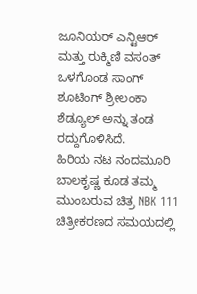ಜೂನಿಯರ್ ಎನ್ಟಿಆರ್ ಮತ್ತು ರುಕ್ಮಿಣಿ ವಸಂತ್ ಒಳಗೊಂಡ ಸಾಂಗ್ ಶೂಟಿಂಗ್ ಶ್ರೀಲಂಕಾ ಶೆಡ್ಯೂಲ್ ಅನ್ನು ತಂಡ ರದ್ದುಗೊಳಿಸಿದೆ.
ಹಿರಿಯ ನಟ ನಂದಮೂರಿ ಬಾಲಕೃಷ್ಣ ಕೂಡ ತಮ್ಮ ಮುಂಬರುವ ಚಿತ್ರ NBK 111 ಚಿತ್ರೀಕರಣದ ಸಮಯದಲ್ಲಿ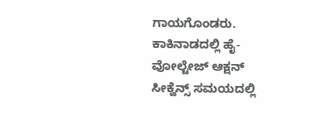ಗಾಯಗೊಂಡರು. ಕಾಕಿನಾಡದಲ್ಲಿ ಹೈ-ವೋಲ್ಟೇಜ್ ಆಕ್ಷನ್ ಸೀಕ್ವೆನ್ಸ್ ಸಮಯದಲ್ಲಿ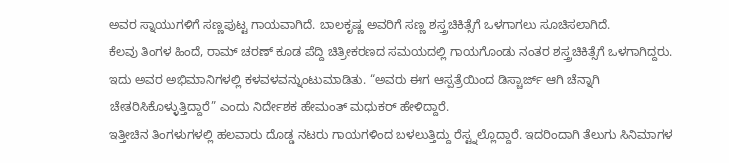ಅವರ ಸ್ನಾಯುಗಳಿಗೆ ಸಣ್ಣಪುಟ್ಟ ಗಾಯವಾಗಿದೆ. ಬಾಲಕೃಷ್ಣ ಅವರಿಗೆ ಸಣ್ಣ ಶಸ್ತ್ರಚಿಕಿತ್ಸೆಗೆ ಒಳಗಾಗಲು ಸೂಚಿಸಲಾಗಿದೆ.
ಕೆಲವು ತಿಂಗಳ ಹಿಂದೆ, ರಾಮ್ ಚರಣ್ ಕೂಡ ಪೆದ್ದಿ ಚಿತ್ರೀಕರಣದ ಸಮಯದಲ್ಲಿ ಗಾಯಗೊಂಡು ನಂತರ ಶಸ್ತ್ರಚಿಕಿತ್ಸೆಗೆ ಒಳಗಾಗಿದ್ದರು. ಇದು ಅವರ ಅಭಿಮಾನಿಗಳಲ್ಲಿ ಕಳವಳವನ್ನುಂಟುಮಾಡಿತು. “ಅವರು ಈಗ ಆಸ್ಪತ್ರೆಯಿಂದ ಡಿಸ್ಚಾರ್ಜ್ ಆಗಿ ಚೆನ್ನಾಗಿ ಚೇತರಿಸಿಕೊಳ್ಳುತ್ತಿದ್ದಾರೆ” ಎಂದು ನಿರ್ದೇಶಕ ಹೇಮಂತ್ ಮಧುಕರ್ ಹೇಳಿದ್ದಾರೆ.
ಇತ್ತೀಚಿನ ತಿಂಗಳುಗಳಲ್ಲಿ ಹಲವಾರು ದೊಡ್ಡ ನಟರು ಗಾಯಗಳಿಂದ ಬಳಲುತ್ತಿದ್ದು ರೆಸ್ಟ್ನಲ್ಲೊದ್ದಾರೆ. ಇದರಿಂದಾಗಿ ತೆಲುಗು ಸಿನಿಮಾಗಳ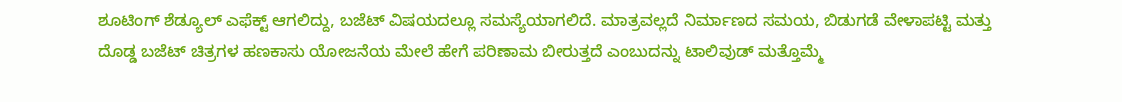ಶೂಟಿಂಗ್ ಶೆಡ್ಯೂಲ್ ಎಫೆಕ್ಟ್ ಆಗಲಿದ್ದು, ಬಜೆಟ್ ವಿಷಯದಲ್ಲೂ ಸಮಸ್ಯೆಯಾಗಲಿದೆ. ಮಾತ್ರವಲ್ಲದೆ ನಿರ್ಮಾಣದ ಸಮಯ, ಬಿಡುಗಡೆ ವೇಳಾಪಟ್ಟಿ ಮತ್ತು ದೊಡ್ಡ ಬಜೆಟ್ ಚಿತ್ರಗಳ ಹಣಕಾಸು ಯೋಜನೆಯ ಮೇಲೆ ಹೇಗೆ ಪರಿಣಾಮ ಬೀರುತ್ತದೆ ಎಂಬುದನ್ನು ಟಾಲಿವುಡ್ ಮತ್ತೊಮ್ಮೆ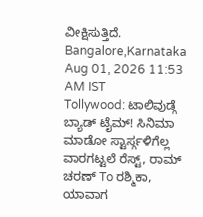ವೀಕ್ಷಿಸುತ್ತಿದೆ.
Bangalore,Karnataka
Aug 01, 2026 11:53 AM IST
Tollywood: ಟಾಲಿವುಡ್ಗೆ ಬ್ಯಾಡ್ ಟೈಮ್! ಸಿನಿಮಾ ಮಾಡೋ ಸ್ಟಾರ್ಸ್ಗಳಿಗೆಲ್ಲ ವಾರಗಟ್ಟಲೆ ರೆಸ್ಟ್, ರಾಮ್ ಚರಣ್ To ರಶ್ಮಿಕಾ, ಯಾವಾಗ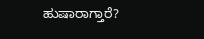ಹುಷಾರಾಗ್ತಾರೆ?